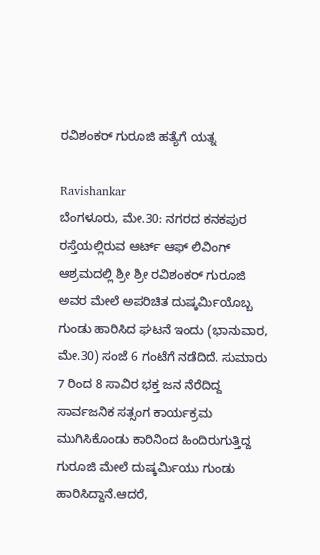ರವಿಶಂಕರ್ ಗುರೂಜಿ ಹತ್ಯೆಗೆ ಯತ್ನ

Ravishankar
ಬೆಂಗಳೂರು, ಮೇ.30: ನಗರದ ಕನಕಪುರ ರಸ್ತೆಯಲ್ಲಿರುವ ಆರ್ಟ್ ಆಫ್ ಲಿವಿಂಗ್ ಆಶ್ರಮದಲ್ಲಿ ಶ್ರೀ ಶ್ರೀ ರವಿಶಂಕರ್ ಗುರೂಜಿ ಅವರ ಮೇಲೆ ಅಪರಿಚಿತ ದುಷ್ಕರ್ಮಿಯೊಬ್ಬ ಗುಂಡು ಹಾರಿಸಿದ ಘಟನೆ ಇಂದು (ಭಾನುವಾರ, ಮೇ.30) ಸಂಜೆ 6 ಗಂಟೆಗೆ ನಡೆದಿದೆ. ಸುಮಾರು 7 ರಿಂದ 8 ಸಾವಿರ ಭಕ್ತ ಜನ ನೆರೆದಿದ್ದ ಸಾರ್ವಜನಿಕ ಸತ್ಸಂಗ ಕಾರ್ಯಕ್ರಮ ಮುಗಿಸಿಕೊಂಡು ಕಾರಿನಿಂದ ಹಿಂದಿರುಗುತ್ತಿದ್ದ ಗುರೂಜಿ ಮೇಲೆ ದುಷ್ಕರ್ಮಿಯು ಗುಂಡು ಹಾರಿಸಿದ್ದಾನೆ.ಆದರೆ,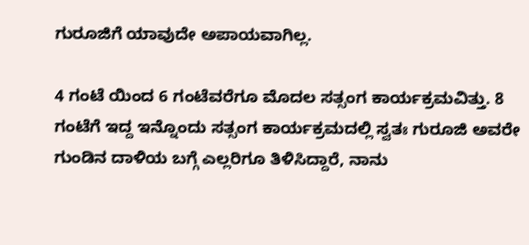ಗುರೂಜಿಗೆ ಯಾವುದೇ ಅಪಾಯವಾಗಿಲ್ಲ.

4 ಗಂಟೆ ಯಿಂದ 6 ಗಂಟೆವರೆಗೂ ಮೊದಲ ಸತ್ಸಂಗ ಕಾರ್ಯಕ್ರಮವಿತ್ತು. 8 ಗಂಟೆಗೆ ಇದ್ದ ಇನ್ನೊಂದು ಸತ್ಸಂಗ ಕಾರ್ಯಕ್ರಮದಲ್ಲಿ ಸ್ವತಃ ಗುರೂಜಿ ಅವರೇ ಗುಂಡಿನ ದಾಳಿಯ ಬಗ್ಗೆ ಎಲ್ಲರಿಗೂ ತಿಳಿಸಿದ್ದಾರೆ, ನಾನು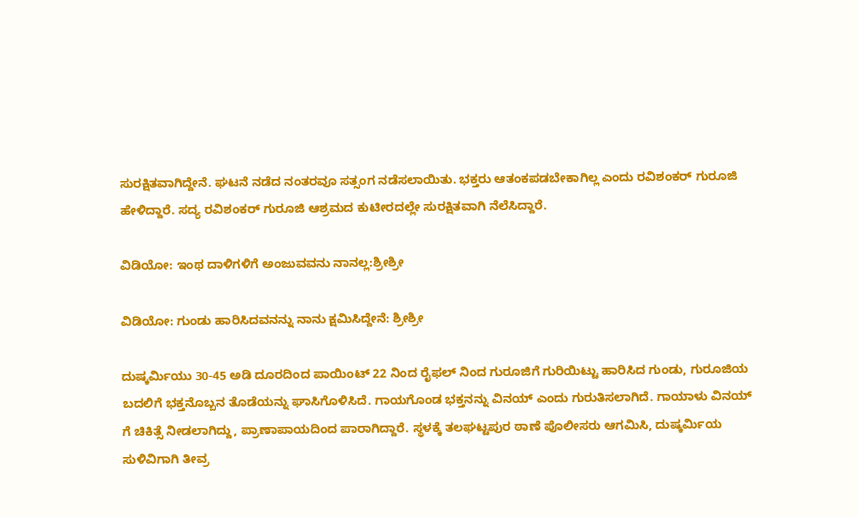ಸುರಕ್ಷಿತವಾಗಿದ್ದೇನೆ. ಘಟನೆ ನಡೆದ ನಂತರವೂ ಸತ್ಸಂಗ ನಡೆಸಲಾಯಿತು. ಭಕ್ತರು ಆತಂಕಪಡಬೇಕಾಗಿಲ್ಲ ಎಂದು ರವಿಶಂಕರ್ ಗುರೂಜಿ ಹೇಳಿದ್ದಾರೆ. ಸದ್ಯ ರವಿಶಂಕರ್ ಗುರೂಜಿ ಆಶ್ರಮದ ಕುಟೀರದಲ್ಲೇ ಸುರಕ್ಷಿತವಾಗಿ ನೆಲೆಸಿದ್ದಾರೆ.

ವಿಡಿಯೋ: ಇಂಥ ದಾಳಿಗಳಿಗೆ ಅಂಜುವವನು ನಾನಲ್ಲ:ಶ್ರೀಶ್ರೀ

ವಿಡಿಯೋ: ಗುಂಡು ಹಾರಿಸಿದವನನ್ನು ನಾನು ಕ್ಷಮಿಸಿದ್ದೇನೆ: ಶ್ರೀಶ್ರೀ

ದುಷ್ಕರ್ಮಿಯು 30-45 ಅಡಿ ದೂರದಿಂದ ಪಾಯಿಂಟ್ 22 ನಿಂದ ರೈಫಲ್ ನಿಂದ ಗುರೂಜಿಗೆ ಗುರಿಯಿಟ್ಟು ಹಾರಿಸಿದ ಗುಂಡು, ಗುರೂಜಿಯ ಬದಲಿಗೆ ಭಕ್ತನೊಬ್ಬನ ತೊಡೆಯನ್ನು ಘಾಸಿಗೊಳಿಸಿದೆ. ಗಾಯಗೊಂಡ ಭಕ್ತನನ್ನು ವಿನಯ್ ಎಂದು ಗುರುತಿಸಲಾಗಿದೆ. ಗಾಯಾಳು ವಿನಯ್ ಗೆ ಚಿಕಿತ್ಸೆ ನೀಡಲಾಗಿದ್ದು, ಪ್ರಾಣಾಪಾಯದಿಂದ ಪಾರಾಗಿದ್ದಾರೆ. ಸ್ಥಳಕ್ಕೆ ತಲಘಟ್ಟಪುರ ಠಾಣೆ ಪೊಲೀಸರು ಆಗಮಿಸಿ, ದುಷ್ಕರ್ಮಿಯ ಸುಳಿವಿಗಾಗಿ ತೀವ್ರ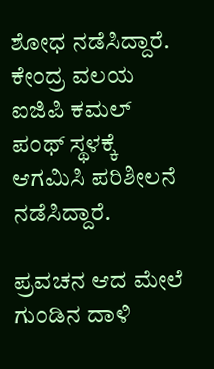ಶೋಧ ನಡೆಸಿದ್ದಾರೆ. ಕೇಂದ್ರ ವಲಯ ಐಜಿಪಿ ಕಮಲ್ ಪಂಥ್ ಸ್ಥಳಕ್ಕೆ ಆಗಮಿಸಿ ಪರಿಶೀಲನೆ ನಡೆಸಿದ್ದಾರೆ.

ಪ್ರವಚನ ಆದ ಮೇಲೆ ಗುಂಡಿನ ದಾಳಿ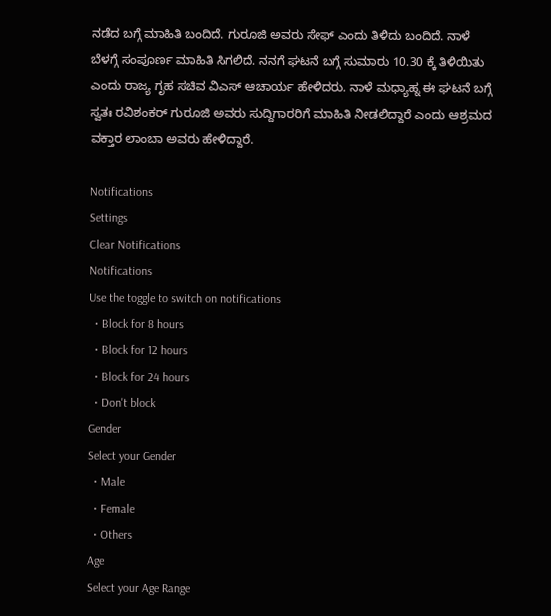ನಡೆದ ಬಗ್ಗೆ ಮಾಹಿತಿ ಬಂದಿದೆ. ಗುರೂಜಿ ಅವರು ಸೇಫ್ ಎಂದು ತಿಳಿದು ಬಂದಿದೆ. ನಾಳೆ ಬೆಳಗ್ಗೆ ಸಂಪೂರ್ಣ ಮಾಹಿತಿ ಸಿಗಲಿದೆ. ನನಗೆ ಘಟನೆ ಬಗ್ಗೆ ಸುಮಾರು 10.30 ಕ್ಕೆ ತಿಳಿಯಿತು ಎಂದು ರಾಜ್ಯ ಗೃಹ ಸಚಿವ ವಿಎಸ್ ಆಚಾರ್ಯ ಹೇಳಿದರು. ನಾಳೆ ಮಧ್ಯಾಹ್ನ ಈ ಘಟನೆ ಬಗ್ಗೆ ಸ್ವತಃ ರವಿಶಂಕರ್ ಗುರೂಜಿ ಅವರು ಸುದ್ದಿಗಾರರಿಗೆ ಮಾಹಿತಿ ನೀಡಲಿದ್ದಾರೆ ಎಂದು ಆಶ್ರಮದ ವಕ್ತಾರ ಲಾಂಬಾ ಅವರು ಹೇಳಿದ್ದಾರೆ.

Notifications
Settings
Clear Notifications
Notifications
Use the toggle to switch on notifications
  • Block for 8 hours
  • Block for 12 hours
  • Block for 24 hours
  • Don't block
Gender
Select your Gender
  • Male
  • Female
  • Others
Age
Select your Age Range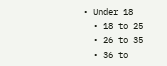• Under 18
  • 18 to 25
  • 26 to 35
  • 36 to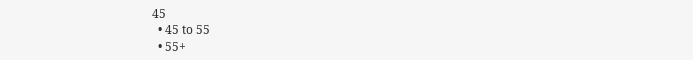45
  • 45 to 55
  • 55+